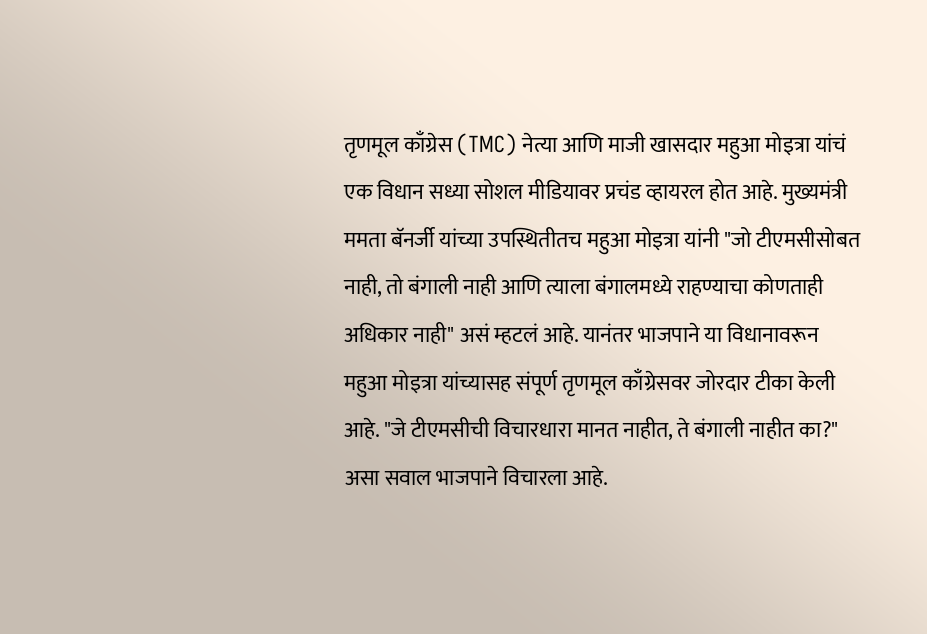तृणमूल काँग्रेस (TMC) नेत्या आणि माजी खासदार महुआ मोइत्रा यांचं एक विधान सध्या सोशल मीडियावर प्रचंड व्हायरल होत आहे. मुख्यमंत्री ममता बॅनर्जी यांच्या उपस्थितीतच महुआ मोइत्रा यांनी "जो टीएमसीसोबत नाही, तो बंगाली नाही आणि त्याला बंगालमध्ये राहण्याचा कोणताही अधिकार नाही" असं म्हटलं आहे. यानंतर भाजपाने या विधानावरून महुआ मोइत्रा यांच्यासह संपूर्ण तृणमूल काँग्रेसवर जोरदार टीका केली आहे. "जे टीएमसीची विचारधारा मानत नाहीत, ते बंगाली नाहीत का?" असा सवाल भाजपाने विचारला आहे.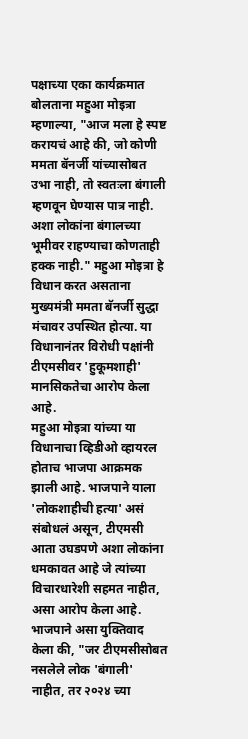पक्षाच्या एका कार्यक्रमात बोलताना महुआ मोइत्रा म्हणाल्या, "आज मला हे स्पष्ट करायचं आहे की, जो कोणी ममता बॅनर्जी यांच्यासोबत उभा नाही, तो स्वतःला बंगाली म्हणवून घेण्यास पात्र नाही. अशा लोकांना बंगालच्या भूमीवर राहण्याचा कोणताही हक्क नाही." महुआ मोइत्रा हे विधान करत असताना मुख्यमंत्री ममता बॅनर्जी सुद्धा मंचावर उपस्थित होत्या. या विधानानंतर विरोधी पक्षांनी टीएमसीवर 'हुकूमशाही' मानसिकतेचा आरोप केला आहे.
महुआ मोइत्रा यांच्या या विधानाचा व्हिडीओ व्हायरल होताच भाजपा आक्रमक झाली आहे. भाजपाने याला 'लोकशाहीची हत्या' असं संबोधलं असून, टीएमसी आता उघडपणे अशा लोकांना धमकावत आहे जे त्यांच्या विचारधारेशी सहमत नाहीत, असा आरोप केला आहे. भाजपाने असा युक्तिवाद केला की, "जर टीएमसीसोबत नसलेले लोक 'बंगाली' नाहीत, तर २०२४ च्या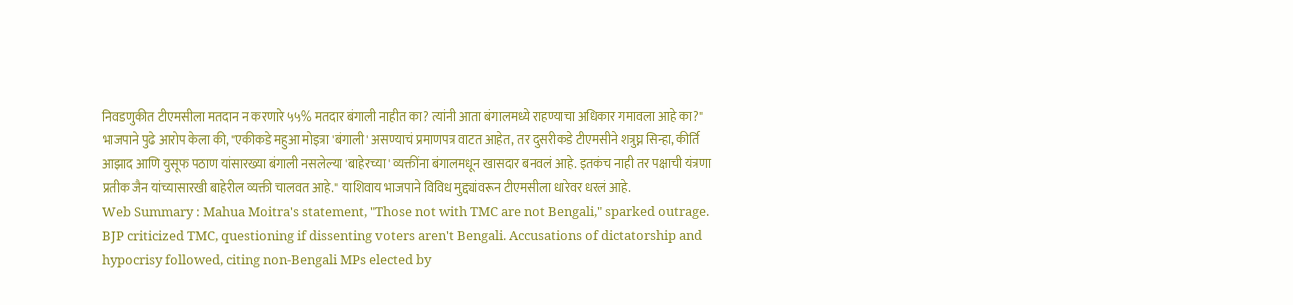निवडणुकीत टीएमसीला मतदान न करणारे ५५% मतदार बंगाली नाहीत का? त्यांनी आता बंगालमध्ये राहण्याचा अधिकार गमावला आहे का?"
भाजपाने पुढे आरोप केला की, "एकीकडे महुआ मोइत्रा 'बंगाली' असण्याचं प्रमाणपत्र वाटत आहेत, तर दुसरीकडे टीएमसीने शत्रुघ्न सिन्हा, कीर्ति आझाद आणि युसूफ पठाण यांसारख्या बंगाली नसलेल्या 'बाहेरच्या' व्यक्तींना बंगालमधून खासदार बनवलं आहे. इतकंच नाही तर पक्षाची यंत्रणा प्रतीक जैन यांच्यासारखी बाहेरील व्यक्ती चालवत आहे." याशिवाय भाजपाने विविध मुद्द्यांवरून टीएमसीला धारेवर धरलं आहे.
Web Summary : Mahua Moitra's statement, "Those not with TMC are not Bengali," sparked outrage. BJP criticized TMC, questioning if dissenting voters aren't Bengali. Accusations of dictatorship and hypocrisy followed, citing non-Bengali MPs elected by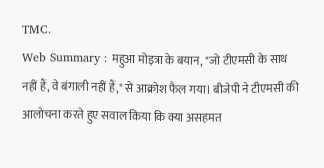TMC.
Web Summary : महुआ मोइत्रा के बयान, "जो टीएमसी के साथ नहीं हैं, वे बंगाली नहीं हैं," से आक्रोश फैल गया। बीजेपी ने टीएमसी की आलोचना करते हुए सवाल किया कि क्या असहमत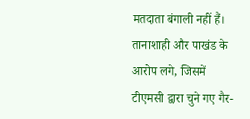मतदाता बंगाली नहीं हैं। तानाशाही और पाखंड के आरोप लगे, जिसमें टीएमसी द्वारा चुने गए गैर-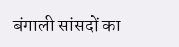बंगाली सांसदों का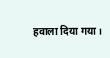हवाला दिया गया।